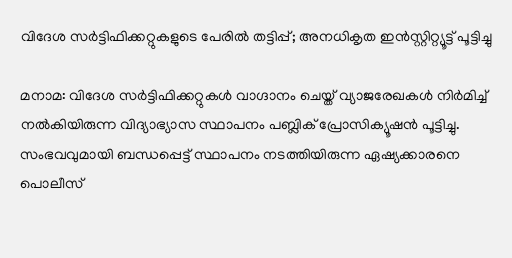വിദേശ സർട്ടിഫിക്കറ്റുകളുടെ പേരിൽ തട്ടിപ്പ്; അനധികൃത ഇൻസ്റ്റിറ്റ്യൂട്ട് പൂട്ടിച്ചു

മനാമ: വിദേശ സർട്ടിഫിക്കറ്റുകൾ വാഗ്ദാനം ചെയ്ത് വ്യാജരേഖകൾ നിർമിച്ച് നൽകിയിരുന്ന വിദ്യാഭ്യാസ സ്ഥാപനം പബ്ലിക് പ്രോസിക്യൂഷൻ പൂട്ടിച്ചു. സംഭവവുമായി ബന്ധപ്പെട്ട് സ്ഥാപനം നടത്തിയിരുന്ന ഏഷ്യക്കാരനെ പൊലീസ്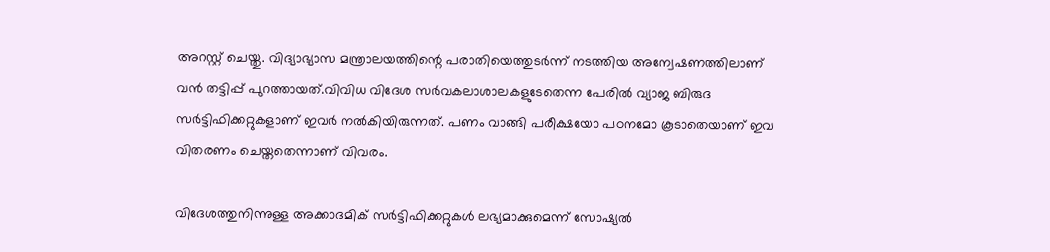അറസ്റ്റ് ചെയ്തു. വിദ്യാഭ്യാസ മന്ത്രാലയത്തിന്റെ പരാതിയെത്തുടർന്ന് നടത്തിയ അന്വേഷണത്തിലാണ് വൻ തട്ടിപ്പ് പുറത്തായത്.വിവിധ വിദേശ സർവകലാശാലകളുടേതെന്ന പേരിൽ വ്യാജ ബിരുദ സർട്ടിഫിക്കറ്റുകളാണ് ഇവർ നൽകിയിരുന്നത്. പണം വാങ്ങി പരീക്ഷയോ പഠനമോ കൂടാതെയാണ് ഇവ വിതരണം ചെയ്തതെന്നാണ് വിവരം.

വിദേശത്തുനിന്നുള്ള അക്കാദമിക് സർട്ടിഫിക്കറ്റുകൾ ലഭ്യമാക്കുമെന്ന് സോഷ്യൽ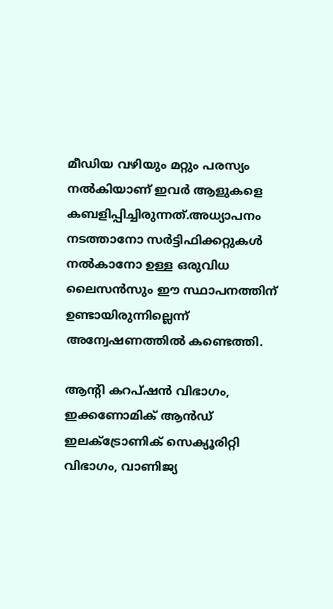മീഡിയ വഴിയും മറ്റും പരസ്യം നൽകിയാണ് ഇവർ ആളുകളെ കബളിപ്പിച്ചിരുന്നത്.അധ്യാപനം നടത്താനോ സർട്ടിഫിക്കറ്റുകൾ നൽകാനോ ഉള്ള ഒരുവിധ ലൈസൻസും ഈ സ്ഥാപനത്തിന് ഉണ്ടായിരുന്നില്ലെന്ന് അന്വേഷണത്തിൽ കണ്ടെത്തി.

ആന്റി കറപ്ഷൻ വിഭാഗം, ഇക്കണോമിക് ആൻഡ് ഇലക്ട്രോണിക് സെക്യൂരിറ്റി വിഭാഗം, വാണിജ്യ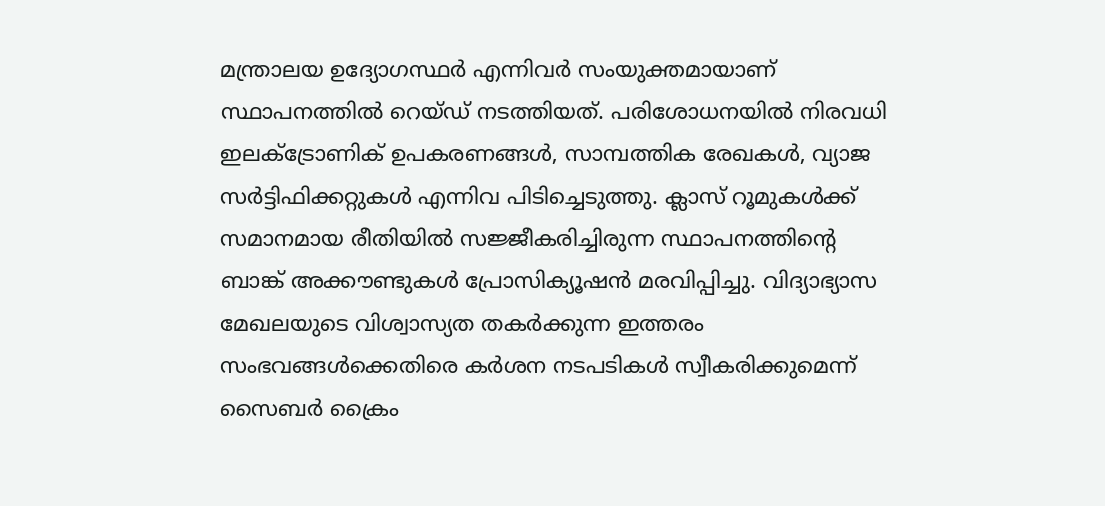മന്ത്രാലയ ഉദ്യോഗസ്ഥർ എന്നിവർ സംയുക്തമായാണ് സ്ഥാപനത്തിൽ റെയ്ഡ് നടത്തിയത്. പരിശോധനയിൽ നിരവധി ഇലക്ട്രോണിക് ഉപകരണങ്ങൾ, സാമ്പത്തിക രേഖകൾ, വ്യാജ സർട്ടിഫിക്കറ്റുകൾ എന്നിവ പിടിച്ചെടുത്തു. ക്ലാസ് റൂമുകൾക്ക് സമാനമായ രീതിയിൽ സജ്ജീകരിച്ചിരുന്ന സ്ഥാപനത്തിന്റെ ബാങ്ക് അക്കൗണ്ടുകൾ പ്രോസിക്യൂഷൻ മരവിപ്പിച്ചു. വിദ്യാഭ്യാസ മേഖലയുടെ വിശ്വാസ്യത തകർക്കുന്ന ഇത്തരം സംഭവങ്ങൾക്കെതിരെ കർശന നടപടികൾ സ്വീകരിക്കുമെന്ന് സൈബർ ക്രൈം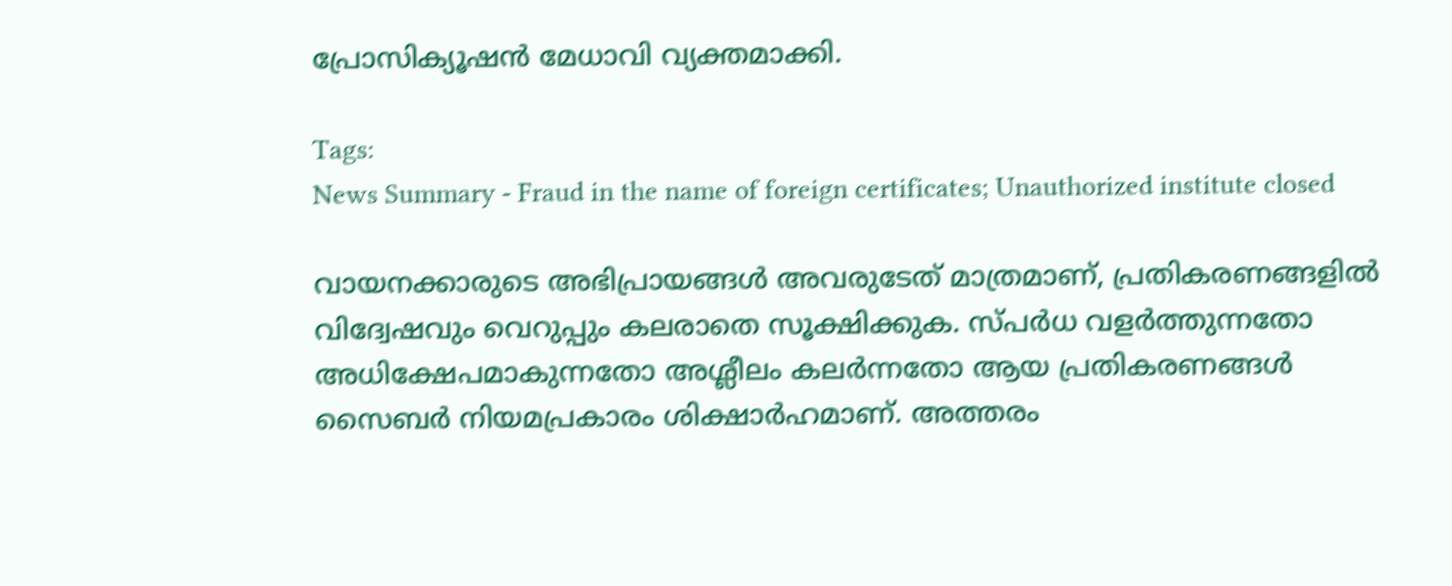പ്രോസിക്യൂഷൻ മേധാവി വ്യക്തമാക്കി.

Tags:
News Summary - Fraud in the name of foreign certificates; Unauthorized institute closed

വായനക്കാരുടെ അഭിപ്രായങ്ങള്‍ അവരുടേത് മാത്രമാണ്, പ്രതികരണങ്ങളിൽ വിദ്വേഷവും വെറുപ്പും കലരാതെ സൂക്ഷിക്കുക. സ്പർധ വളർത്തുന്നതോ അധിക്ഷേപമാകുന്നതോ അശ്ലീലം കലർന്നതോ ആയ പ്രതികരണങ്ങൾ സൈബർ നിയമപ്രകാരം ശിക്ഷാർഹമാണ്. അത്തരം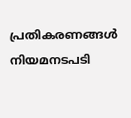പ്രതികരണങ്ങൾ നിയമനടപടി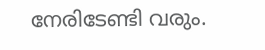നേരിടേണ്ടി വരും.